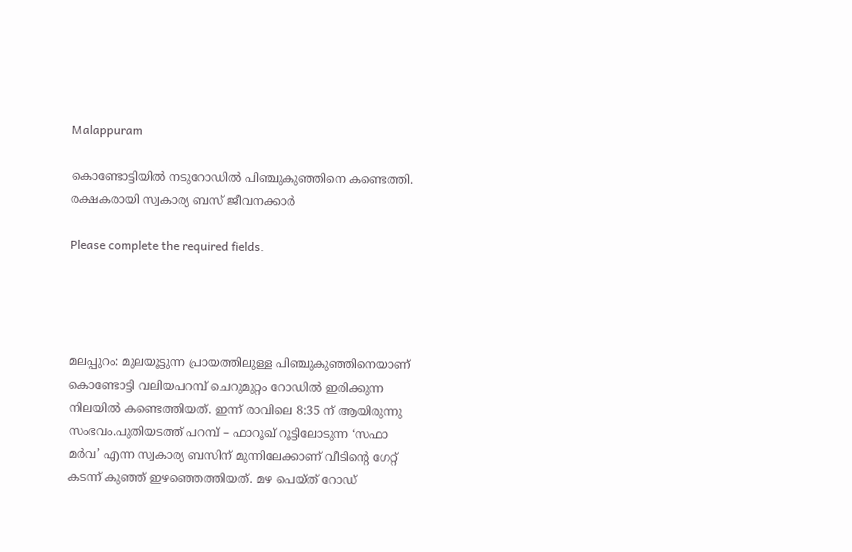Malappuram

കൊണ്ടോട്ടിയിൽ നടുറോഡിൽ പിഞ്ചുകുഞ്ഞിനെ കണ്ടെത്തി. രക്ഷകരായി സ്വകാര്യ ബസ് ജീവനക്കാർ

Please complete the required fields.




മലപ്പുറം: മുലയൂട്ടുന്ന പ്രായത്തിലുള്ള പിഞ്ചുകുഞ്ഞിനെയാണ് കൊണ്ടോട്ടി വലിയപറമ്പ് ചെറുമുറ്റം റോഡിൽ ഇരിക്കുന്ന നിലയിൽ കണ്ടെത്തിയത്. ഇന്ന് രാവിലെ 8:35 ന് ആയിരുന്നു സംഭവം.പുതിയടത്ത് പറമ്പ് – ഫാറൂഖ് റൂട്ടിലോടുന്ന ‘സഫാ മർവ’ എന്ന സ്വകാര്യ ബസിന് മുന്നിലേക്കാണ് വീടിന്റെ ഗേറ്റ് കടന്ന് കുഞ്ഞ് ഇഴഞ്ഞെത്തിയത്. മഴ പെയ്ത് റോഡ്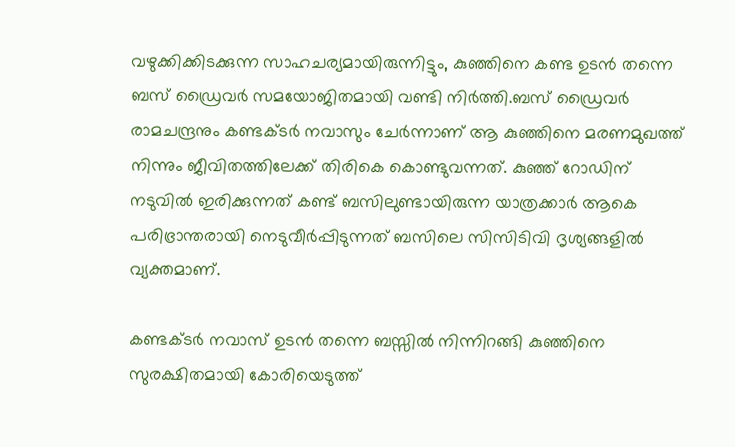വഴുക്കിക്കിടക്കുന്ന സാഹചര്യമായിരുന്നിട്ടും, കുഞ്ഞിനെ കണ്ട ഉടൻ തന്നെ ബസ് ഡ്രൈവർ സമയോജിതമായി വണ്ടി നിർത്തി.ബസ് ഡ്രൈവർ രാമചന്ദ്രനും കണ്ടക്ടർ നവാസും ചേർന്നാണ് ആ കുഞ്ഞിനെ മരണമുഖത്ത് നിന്നും ജീവിതത്തിലേക്ക് തിരികെ കൊണ്ടുവന്നത്. കുഞ്ഞ് റോഡിന് നടുവിൽ ഇരിക്കുന്നത് കണ്ട് ബസിലുണ്ടായിരുന്ന യാത്രക്കാർ ആകെ പരിഭ്രാന്തരായി നെടുവീർപ്പിടുന്നത് ബസിലെ സിസിടിവി ദൃശ്യങ്ങളിൽ വ്യക്തമാണ്.

കണ്ടക്ടർ നവാസ് ഉടൻ തന്നെ ബസ്സിൽ നിന്നിറങ്ങി കുഞ്ഞിനെ സുരക്ഷിതമായി കോരിയെടുത്ത്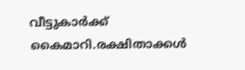വീട്ടുകാർക്ക് കൈമാറി.രക്ഷിതാക്കൾ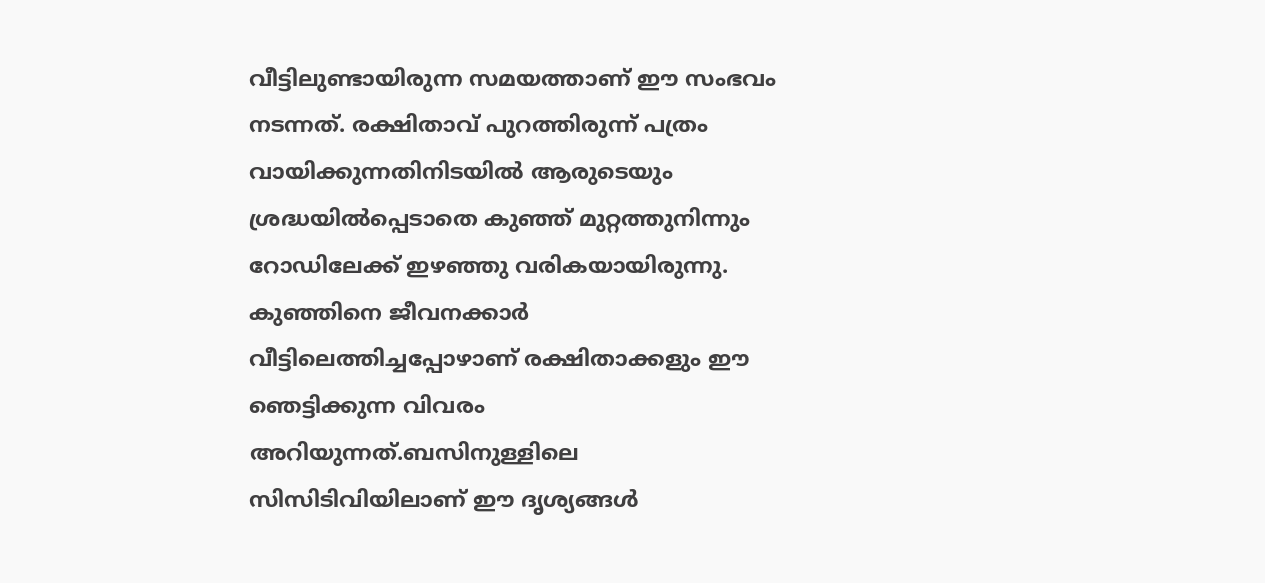വീട്ടിലുണ്ടായിരുന്ന സമയത്താണ് ഈ സംഭവം നടന്നത്. രക്ഷിതാവ് പുറത്തിരുന്ന് പത്രം വായിക്കുന്നതിനിടയിൽ ആരുടെയും ശ്രദ്ധയിൽപ്പെടാതെ കുഞ്ഞ് മുറ്റത്തുനിന്നും റോഡിലേക്ക് ഇഴഞ്ഞു വരികയായിരുന്നു. കുഞ്ഞിനെ ജീവനക്കാർ വീട്ടിലെത്തിച്ചപ്പോഴാണ് രക്ഷിതാക്കളും ഈ ഞെട്ടിക്കുന്ന വിവരം അറിയുന്നത്.ബസിനുള്ളിലെ സിസിടിവിയിലാണ് ഈ ദൃശ്യങ്ങൾ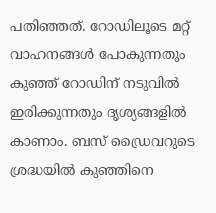പതിഞ്ഞത്. റോഡിലൂടെ മറ്റ് വാഹനങ്ങൾ പോകുന്നതും കുഞ്ഞ് റോഡിന് നടുവിൽ ഇരിക്കുന്നതും ദൃശ്യങ്ങളിൽ കാണാം. ബസ് ഡ്രൈവറുടെ ശ്രദ്ധയിൽ കുഞ്ഞിനെ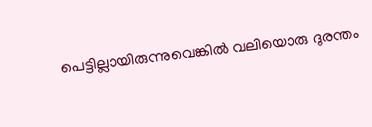പെട്ടില്ലായിരുന്നുവെങ്കിൽ വലിയൊരു ദുരന്തം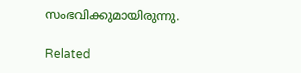സംഭവിക്കുമായിരുന്നു.

Related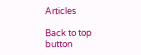Articles

Back to top button